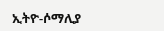ኢትዮ-ሶማሊያ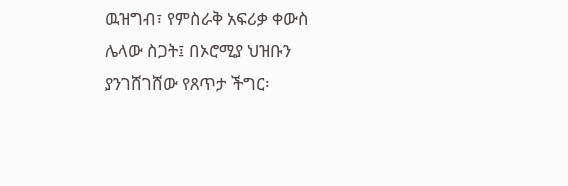ዉዝግብ፣ የምስራቅ አፍሪቃ ቀውስ ሌላው ስጋት፤ በኦሮሚያ ህዝቡን ያንገሸገሸው የጸጥታ ችግር፡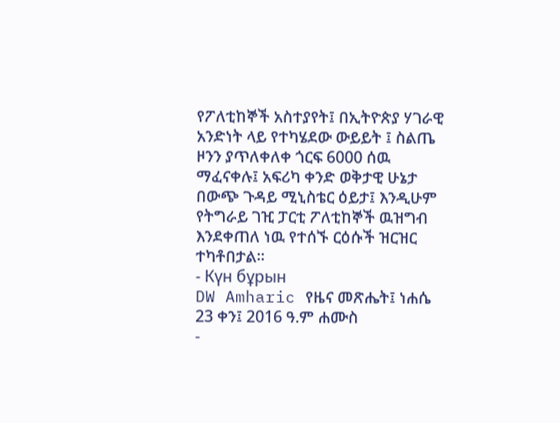የፖለቲከኞች አስተያየት፤ በኢትዮጵያ ሃገራዊ አንድነት ላይ የተካሄደው ውይይት ፤ ስልጤ ዞንን ያጥለቀለቀ ጎርፍ 6000 ሰዉ ማፈናቀሉ፤ አፍሪካ ቀንድ ወቅታዊ ሁኔታ በውጭ ጉዳይ ሚኒስቴር ዕይታ፤ እንዲሁም የትግራይ ገዢ ፓርቲ ፖለቲከኞች ዉዝግብ እንደቀጠለ ነዉ የተሰኙ ርዕሱች ዝርዝር ተካቶበታል።
- Күн бұрын
DW Amharic የዜና መጽሔት፤ ነሐሴ 23 ቀን፤ 2016 ዓ.ም ሐሙስ
-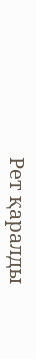Рет қаралды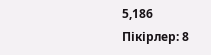5,186
Пікірлер: 8